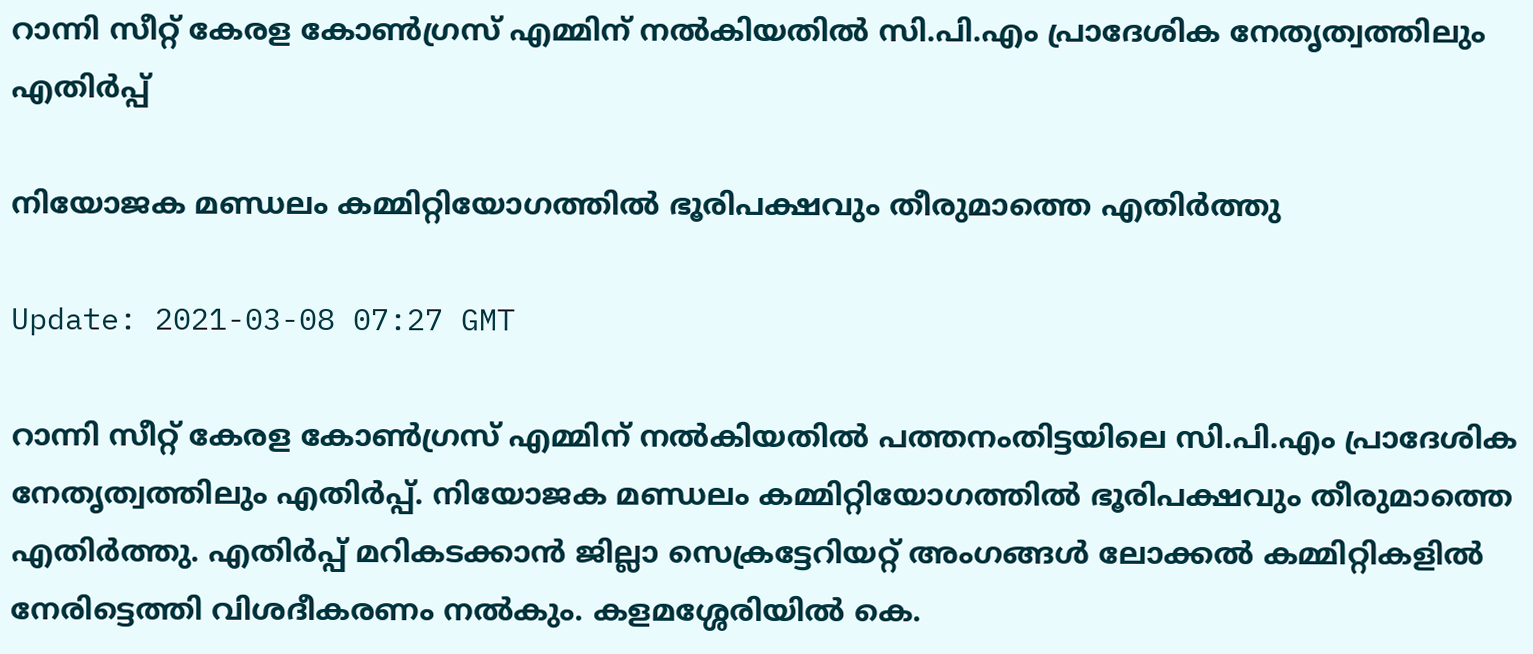റാന്നി സീറ്റ് കേരള കോൺഗ്രസ് എമ്മിന് നൽകിയതിൽ സി.പി.എം പ്രാദേശിക നേതൃത്വത്തിലും എതിര്‍പ്പ്

നിയോജക മണ്ഡലം കമ്മിറ്റിയോഗത്തിൽ ഭൂരിപക്ഷവും തീരുമാത്തെ എതിര്‍ത്തു

Update: 2021-03-08 07:27 GMT

റാന്നി സീറ്റ് കേരള കോൺഗ്രസ് എമ്മിന് നൽകിയതിൽ പത്തനംതിട്ടയിലെ സി.പി.എം പ്രാദേശിക നേതൃത്വത്തിലും എതിർപ്പ്. നിയോജക മണ്ഡലം കമ്മിറ്റിയോഗത്തിൽ ഭൂരിപക്ഷവും തീരുമാത്തെ എതിര്‍ത്തു. എതിർപ്പ് മറികടക്കാന്‍ ജില്ലാ സെക്രട്ടേറിയറ്റ് അംഗങ്ങള്‍ ലോക്കല്‍ കമ്മിറ്റികളില്‍ നേരിട്ടെത്തി വിശദീകരണം നല്‍കും. കളമശ്ശേരിയിൽ കെ.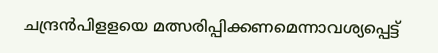ചന്ദ്രൻപിളളയെ മത്സരിപ്പിക്കണമെന്നാവശ്യപ്പെട്ട്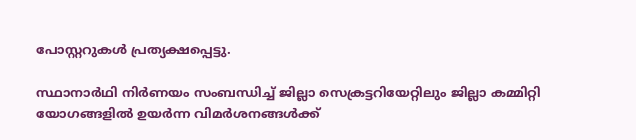പോസ്റ്ററുകള്‍ പ്രത്യക്ഷപ്പെട്ടു.

സ്ഥാനാർഥി നിർണയം സംബന്ധിച്ച് ജില്ലാ സെക്രട്ടറിയേറ്റിലും ജില്ലാ കമ്മിറ്റി യോഗങ്ങളിൽ ഉയർന്ന വിമർശനങ്ങൾക്ക്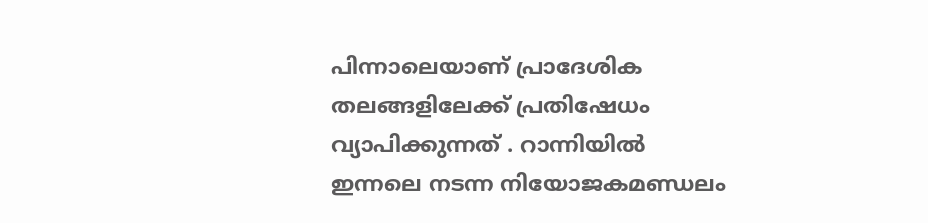പിന്നാലെയാണ് പ്രാദേശിക തലങ്ങളിലേക്ക് പ്രതിഷേധം വ്യാപിക്കുന്നത് . റാന്നിയിൽ ഇന്നലെ നടന്ന നിയോജകമണ്ഡലം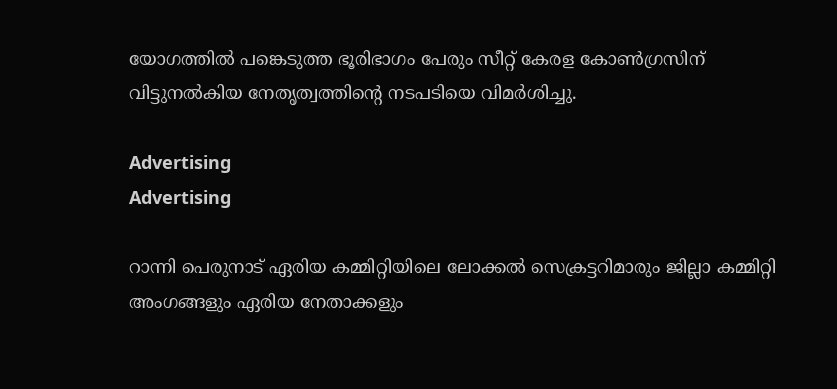യോഗത്തിൽ പങ്കെടുത്ത ഭൂരിഭാഗം പേരും സീറ്റ് കേരള കോൺഗ്രസിന് വിട്ടുനൽകിയ നേതൃത്വത്തിന്‍റെ നടപടിയെ വിമർശിച്ചു.

Advertising
Advertising

റാന്നി പെരുനാട് ഏരിയ കമ്മിറ്റിയിലെ ലോക്കൽ സെക്രട്ടറിമാരും ജില്ലാ കമ്മിറ്റി അംഗങ്ങളും ഏരിയ നേതാക്കളും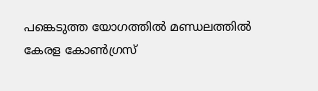പങ്കെടുത്ത യോഗത്തിൽ മണ്ഡലത്തിൽ കേരള കോൺഗ്രസ്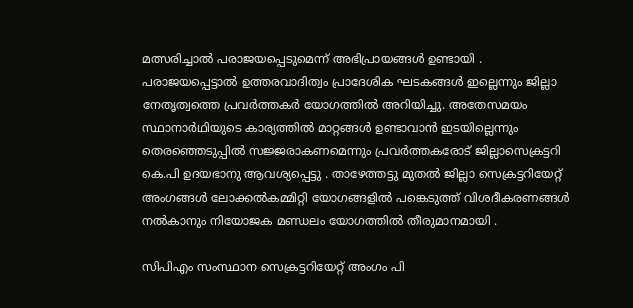മത്സരിച്ചാൽ പരാജയപ്പെടുമെന്ന് അഭിപ്രായങ്ങൾ ഉണ്ടായി . പരാജയപ്പെട്ടാൽ ഉത്തരവാദിത്വം പ്രാദേശിക ഘടകങ്ങൾ ഇല്ലെന്നും ജില്ലാ നേതൃത്വത്തെ പ്രവർത്തകർ യോഗത്തിൽ അറിയിച്ചു. അതേസമയം സ്ഥാനാർഥിയുടെ കാര്യത്തിൽ മാറ്റങ്ങൾ ഉണ്ടാവാൻ ഇടയില്ലെന്നും തെരഞ്ഞെടുപ്പിൽ സജ്ജരാകണമെന്നും പ്രവർത്തകരോട് ജില്ലാസെക്രട്ടറി കെ.പി ഉദയഭാനു ആവശ്യപ്പെട്ടു . താഴേത്തട്ടു മുതൽ ജില്ലാ സെക്രട്ടറിയേറ്റ് അംഗങ്ങൾ ലോക്കൽകമ്മിറ്റി യോഗങ്ങളിൽ പങ്കെടുത്ത് വിശദീകരണങ്ങൾ നൽകാനും നിയോജക മണ്ഡലം യോഗത്തിൽ തീരുമാനമായി .

സിപിഎം സംസ്ഥാന സെക്രട്ടറിയേറ്റ് അംഗം പി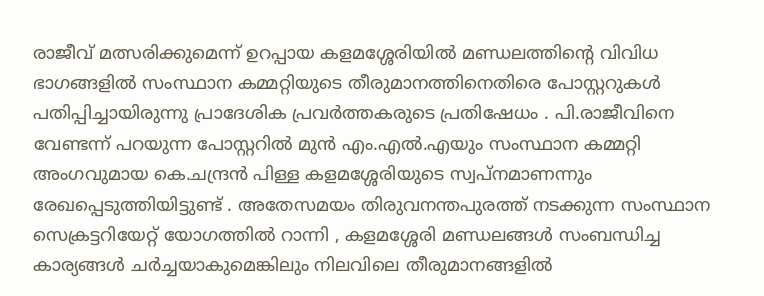രാജീവ് മത്സരിക്കുമെന്ന് ഉറപ്പായ കളമശ്ശേരിയിൽ മണ്ഡലത്തിന്‍റെ വിവിധ ഭാഗങ്ങളിൽ സംസ്ഥാന കമ്മറ്റിയുടെ തീരുമാനത്തിനെതിരെ പോസ്റ്ററുകൾ പതിപ്പിച്ചായിരുന്നു പ്രാദേശിക പ്രവർത്തകരുടെ പ്രതിഷേധം . പി.രാജീവിനെ വേണ്ടന്ന് പറയുന്ന പോസ്റ്ററിൽ മുൻ എം.എൽ.എയും സംസ്ഥാന കമ്മറ്റി അംഗവുമായ കെ.ചന്ദ്രൻ പിള്ള കളമശ്ശേരിയുടെ സ്വപ്നമാണന്നും രേഖപ്പെടുത്തിയിട്ടുണ്ട് . അതേസമയം തിരുവനന്തപുരത്ത് നടക്കുന്ന സംസ്ഥാന സെക്രട്ടറിയേറ്റ് യോഗത്തിൽ റാന്നി , കളമശ്ശേരി മണ്ഡലങ്ങൾ സംബന്ധിച്ച കാര്യങ്ങൾ ചർച്ചയാകുമെങ്കിലും നിലവിലെ തീരുമാനങ്ങളിൽ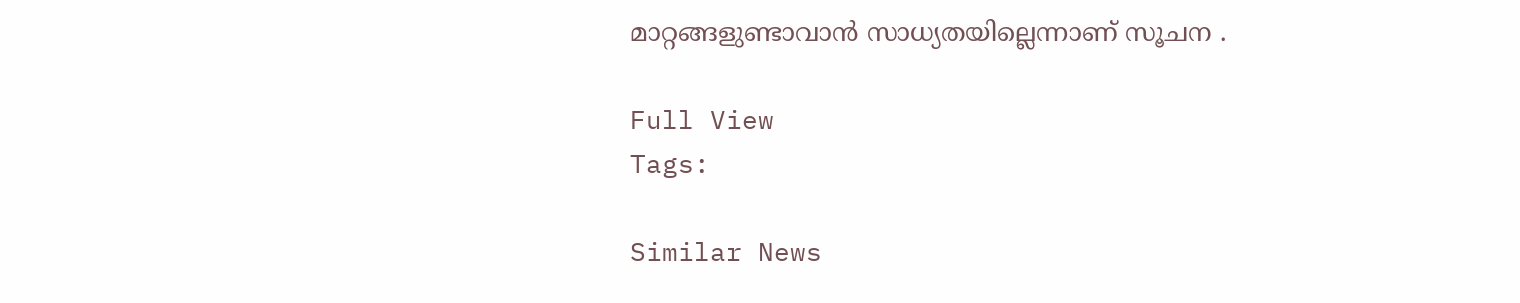മാറ്റങ്ങളുണ്ടാവാൻ സാധ്യതയില്ലെന്നാണ് സൂചന .

Full View
Tags:

Similar News